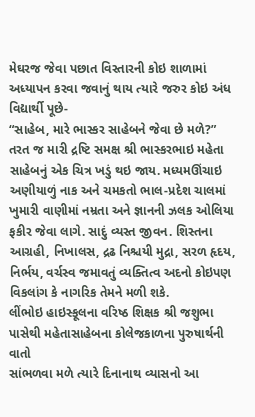મેઘરજ જેવા પછાત વિસ્તારની કોઇ શાળામાં અધ્યાપન કરવા જવાનું થાય ત્યારે જરુર કોઇ અંધ વિદ્યાર્થી પૂછે-
“સાહેબ, મારે ભાસ્કર સાહેબને જેવા છે મળે?”
તરત જ મારી દ્રષ્ટિ સમક્ષ શ્રી ભાસ્કરભાઇ મહેતા સાહેબનું એક ચિત્ર ખડું થઇ જાય. મધ્યમઊંચાઇ અણીયાળું નાક અને ચમકતો ભાલ-પ્રદેશ ચાલમાં ખુમારી વાણીમાં નમ્રતા અને જ્ઞાનની ઝલક ઓલિયા ફકીર જેવા લાગે. સાદું વ્યસ્ત જીવન. શિસ્તના આગ્રહી, નિખાલસ, દ્રઢ નિશ્ચયી મુદ્રા, સરળ હૃદય, નિર્ભય, વર્ચસ્વ જમાવતું વ્યક્તિત્વ અદનો કોઇપણ વિકલાંગ કે નાગરિક તેમને મળી શકે.
લીંભોઇ હાઇસ્કૂલના વરિષ્ઠ શિક્ષક શ્રી જશુભા પાસેથી મહેતાસાહેબના કોલેજકાળના પુરુષાર્થની વાતો
સાંભળવા મળે ત્યારે દિનાનાથ વ્યાસનો આ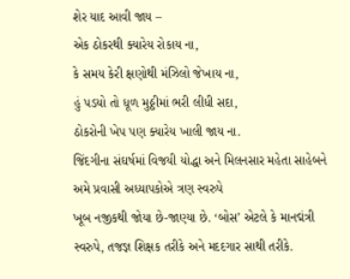શેર યાદ આવી જાય –
એક ઠોકરથી ક્યારેય રોકાય ના,
કે સમય કેરી ક્ષણોથી મંઝિલો જેખાય ના,
હું પડયો તો ધૂળ મુઠ્ઠીમાં ભરી લીધી સદા,
ઠોકરોની ખેપ પણ ક્યારેય ખાલી જાય ના.
જિંદગીના સંઘર્ષમાં વિજયી યોદ્ધા અને મિલનસાર મહેતા સાહેબને અમે પ્રવાસી અધ્યાપકોએ ત્રણ સ્વરુપે
ખૂબ નજીકથી જોયા છે-જાણ્યા છે. ‘બોસ’ એટલે કે માનદ્મંત્રી સ્વરુપે, તજજ્ઞ શિક્ષક તરીકે અને મદદગાર સાથી તરીકે.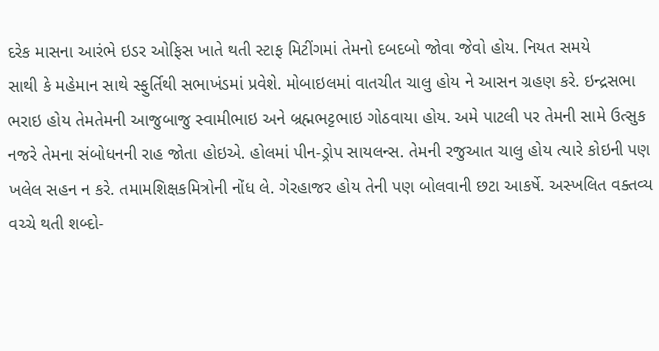દરેક માસના આરંભે ઇડર ઓફિસ ખાતે થતી સ્ટાફ મિટીંગમાં તેમનો દબદબો જોવા જેવો હોય. નિયત સમયે
સાથી કે મહેમાન સાથે સ્ફુર્તિથી સભાખંડમાં પ્રવેશે. મોબાઇલમાં વાતચીત ચાલુ હોય ને આસન ગ્રહણ કરે. ઇન્દ્રસભા ભરાઇ હોય તેમતેમની આજુબાજુ સ્વામીભાઇ અને બ્રહ્મભટ્ટભાઇ ગોઠવાયા હોય. અમે પાટલી પર તેમની સામે ઉત્સુક નજરે તેમના સંબોધનની રાહ જોતા હોઇએ. હોલમાં પીન-ડ્રોપ સાયલન્સ. તેમની રજુઆત ચાલુ હોય ત્યારે કોઇની પણ ખલેલ સહન ન કરે. તમામશિક્ષકમિત્રોની નોંધ લે. ગેરહાજર હોય તેની પણ બોલવાની છટા આકર્ષે. અસ્ખલિત વક્તવ્ય વચ્ચે થતી શબ્દો-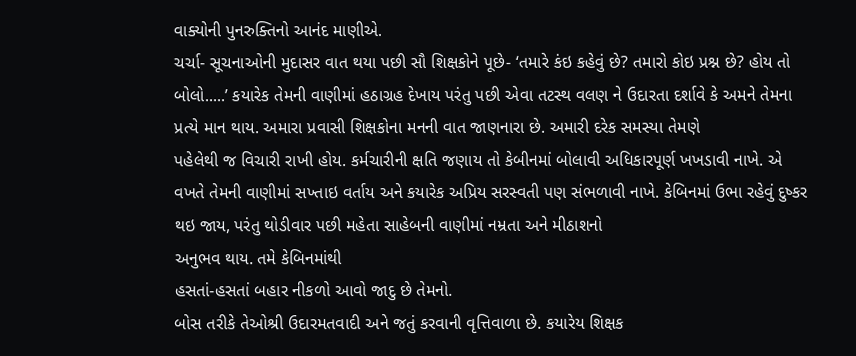વાક્યોની પુનરુક્તિનો આનંદ માણીએ.
ચર્ચા- સૂચનાઓની મુદાસર વાત થયા પછી સૌ શિક્ષકોને પૂછે- ‘તમારે કંઇ કહેવું છે? તમારો કોઇ પ્રશ્ન છે? હોય તો બોલો.....’ કયારેક તેમની વાણીમાં હઠાગ્રહ દેખાય પરંતુ પછી એવા તટસ્થ વલણ ને ઉદારતા દર્શાવે કે અમને તેમના પ્રત્યે માન થાય. અમારા પ્રવાસી શિક્ષકોના મનની વાત જાણનારા છે. અમારી દરેક સમસ્યા તેમણે
પહેલેથી જ વિચારી રાખી હોય. કર્મચારીની ક્ષતિ જણાય તો કેબીનમાં બોલાવી અધિકારપૂર્ણ ખખડાવી નાખે. એ વખતે તેમની વાણીમાં સખ્તાઇ વર્તાય અને કયારેક અપ્રિય સરસ્વતી પણ સંભળાવી નાખે. કેબિનમાં ઉભા રહેવું દુષ્કર થઇ જાય, પરંતુ થોડીવાર પછી મહેતા સાહેબની વાણીમાં નમ્રતા અને મીઠાશનો
અનુભવ થાય. તમે કેબિનમાંથી
હસતાં-હસતાં બહાર નીકળો આવો જાદુ છે તેમનો.
બોસ તરીકે તેઓશ્રી ઉદારમતવાદી અને જતું કરવાની વૃત્તિવાળા છે. કયારેય શિક્ષક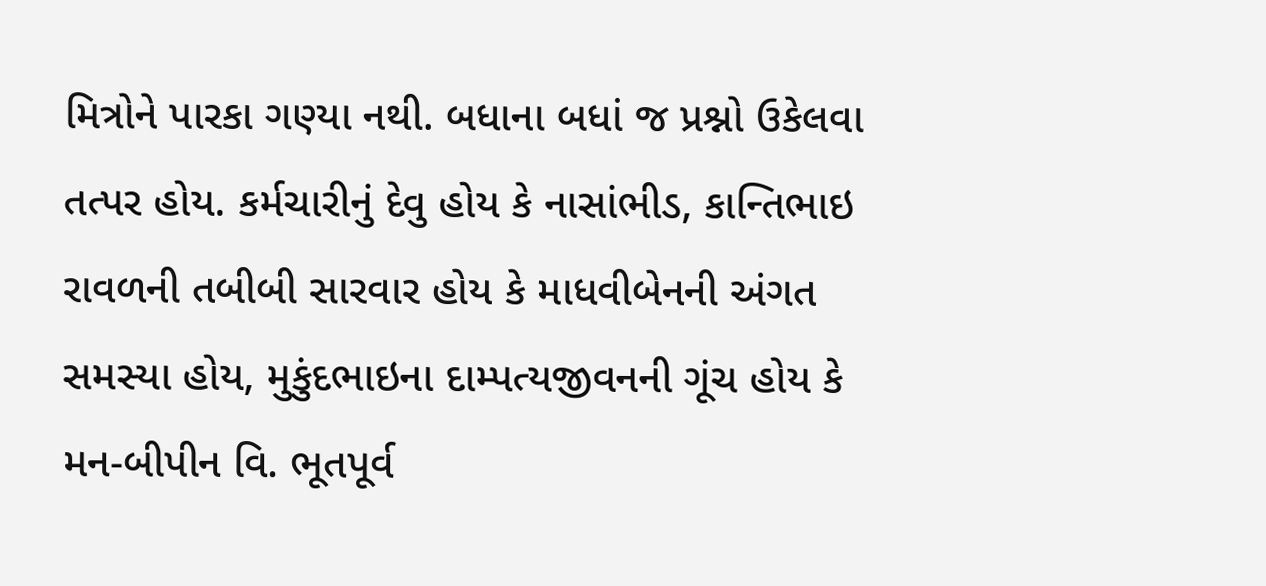મિત્રોને પારકા ગણ્યા નથી. બધાના બધાં જ પ્રશ્નો ઉકેલવા તત્પર હોય. કર્મચારીનું દેવુ હોય કે નાસાંભીડ, કાન્તિભાઇ રાવળની તબીબી સારવાર હોય કે માધવીબેનની અંગત સમસ્યા હોય, મુકુંદભાઇના દામ્પત્યજીવનની ગૂંચ હોય કે મન-બીપીન વિ. ભૂતપૂર્વ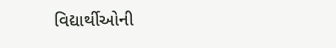વિદ્યાર્થીઓની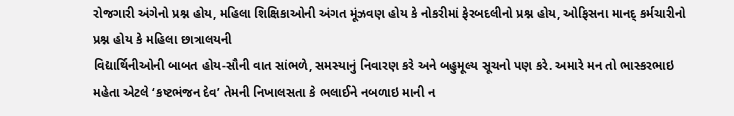રોજગારી અંગેનો પ્રશ્ન હોય, મહિલા શિક્ષિકાઓની અંગત મૂંઝવણ હોય કે નોકરીમાં ફેરબદલીનો પ્રશ્ન હોય, ઓફિસના માનદ્ કર્મચારીનો પ્રશ્ન હોય કે મહિલા છાત્રાલયની
વિદ્યાર્થિનીઓની બાબત હોય-સૌની વાત સાંભળે, સમસ્યાનું નિવારણ કરે અને બહુમૂલ્ય સૂચનો પણ કરે. અમારે મન તો ભાસ્કરભાઇ મહેતા એટલે ‘કષ્ટભંજન દેવ’ તેમની નિખાલસતા કે ભલાઈને નબળાઇ માની ન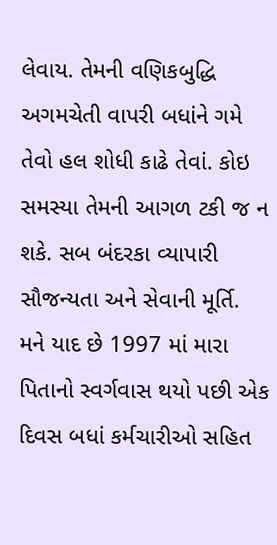લેવાય. તેમની વણિકબુદ્ધિ અગમચેતી વાપરી બધાંને ગમે તેવો હલ શોધી કાઢે તેવાં. કોઇ સમસ્યા તેમની આગળ ટકી જ ન શકે. સબ બંદરકા વ્યાપારી સૌજન્યતા અને સેવાની મૂર્તિ.
મને યાદ છે 1997 માં મારા પિતાનો સ્વર્ગવાસ થયો પછી એક દિવસ બધાં કર્મચારીઓ સહિત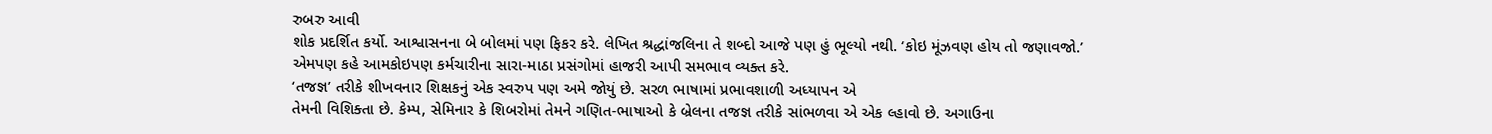રુબરુ આવી
શોક પ્રદર્શિત કર્યો. આશ્વાસનના બે બોલમાં પણ ફિકર કરે. લેખિત શ્રદ્ધાંજલિના તે શબ્દો આજે પણ હું ભૂલ્યો નથી. ‘કોઇ મૂંઝવણ હોય તો જણાવજો.’ એમપણ કહે આમકોઇપણ કર્મચારીના સારા-માઠા પ્રસંગોમાં હાજરી આપી સમભાવ વ્યક્ત કરે.
‘તજજ્ઞ’ તરીકે શીખવનાર શિક્ષકનું એક સ્વરુપ પણ અમે જોયું છે. સરળ ભાષામાં પ્રભાવશાળી અધ્યાપન એ
તેમની વિશિક્તા છે. કેમ્પ, સેમિનાર કે શિબરોમાં તેમને ગણિત-ભાષાઓ કે બ્રેલના તજજ્ઞ તરીકે સાંભળવા એ એક લ્હાવો છે. અગાઉના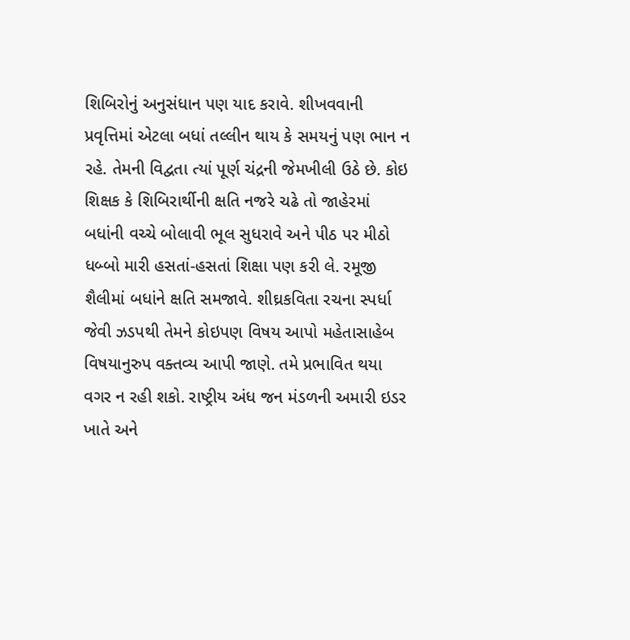શિબિરોનું અનુસંધાન પણ યાદ કરાવે. શીખવવાની પ્રવૃત્તિમાં એટલા બધાં તલ્લીન થાય કે સમયનું પણ ભાન ન રહે. તેમની વિદ્વતા ત્યાં પૂર્ણ ચંદ્રની જેમખીલી ઉઠે છે. કોઇ શિક્ષક કે શિબિરાર્થીની ક્ષતિ નજરે ચઢે તો જાહેરમાં બધાંની વચ્ચે બોલાવી ભૂલ સુધરાવે અને પીઠ પર મીઠો ધબ્બો મારી હસતાં-હસતાં શિક્ષા પણ કરી લે. રમૂજી શૈલીમાં બધાંને ક્ષતિ સમજાવે. શીઘ્રકવિતા રચના સ્પર્ધા જેવી ઝડપથી તેમને કોઇપણ વિષય આપો મહેતાસાહેબ વિષયાનુરુપ વક્તવ્ય આપી જાણે. તમે પ્રભાવિત થયા વગર ન રહી શકો. રાષ્ટ્રીય અંધ જન મંડળની અમારી ઇડર ખાતે અને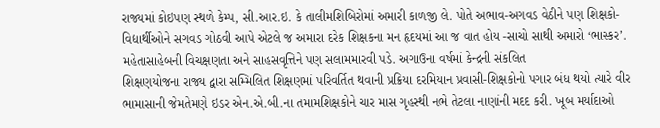રાજ્યમાં કોઇપણ સ્થળે કેમ્પ, સી.આર.ઇ. કે તાલીમશિબિરોમાં અમારી કાળજી લે. પોતે અભાવ-અગવડ વેઠીને પણ શિક્ષકો-વિદ્યાર્થીઓને સગવડ ગોઠવી આપે એટલે જ અમારા દરેક શિક્ષકના મન હૃદયમાં આ જ વાત હોય -સાચો સાથી અમારો ‘ભાસ્કર’.
મહેતાસાહેબની વિચક્ષણતા અને સાહસવૃત્તિને પણ સલામમારવી પડે. અગાઉના વર્ષમાં કેન્દ્રની સંકલિત
શિક્ષણયોજના રાજ્ય દ્વારા સમ્મિલિત શિક્ષણમાં પરિવર્તિત થવાની પ્રક્રિયા દરમિયાન પ્રવાસી-શિક્ષકોનો પગાર બંધ થયો ત્યારે વીર ભામાસાની જેમતેમણે ઇડર એન.એ.બી.ના તમામશિક્ષકોને ચાર માસ ગૃહસ્થી નભે તેટલા નાણાંની મદદ કરી. ખૂબ મર્યાદાઓ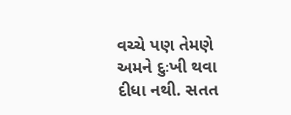વચ્ચે પણ તેમણે અમને દુઃખી થવા દીધા નથી. સતત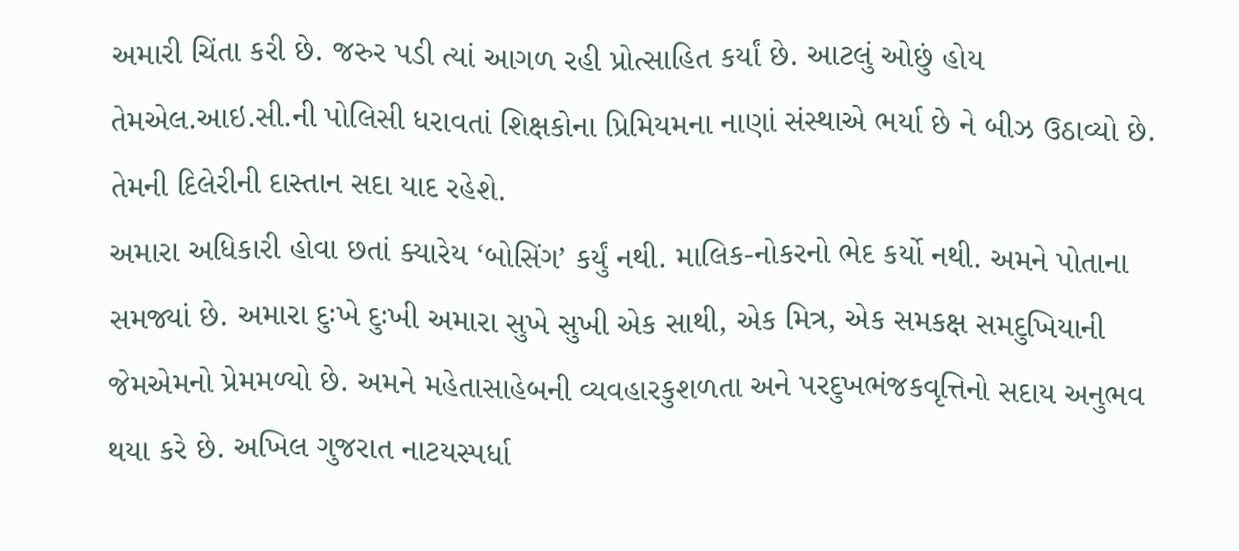અમારી ચિંતા કરી છે. જરુર પડી ત્યાં આગળ રહી પ્રોત્સાહિત કર્યાં છે. આટલું ઓછું હોય તેમએલ.આઇ.સી.ની પોલિસી ધરાવતાં શિક્ષકોના પ્રિમિયમના નાણાં સંસ્થાએ ભર્યા છે ને બીઝ ઉઠાવ્યો છે. તેમની દિલેરીની દાસ્તાન સદા યાદ રહેશે.
અમારા અધિકારી હોવા છતાં ક્યારેય ‘બોસિંગ’ કર્યું નથી. માલિક-નોકરનો ભેદ કર્યો નથી. અમને પોતાના
સમજ્યાં છે. અમારા દુઃખે દુઃખી અમારા સુખે સુખી એક સાથી, એક મિત્ર, એક સમકક્ષ સમદુખિયાની જેમએમનો પ્રેમમળ્યો છે. અમને મહેતાસાહેબની વ્યવહારકુશળતા અને પરદુખભંજકવૃત્તિનો સદાય અનુભવ થયા કરે છે. અખિલ ગુજરાત નાટયસ્પર્ધા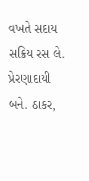વખતે સદાય સક્રિય રસ લે. પ્રેરણાદાયી બને. ઠાકર,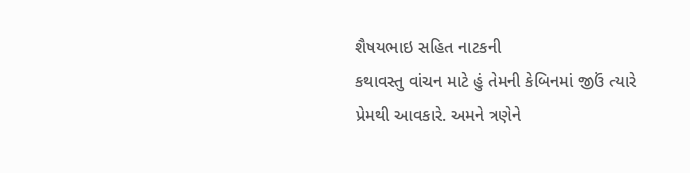શૈષયભાઇ સહિત નાટકની
કથાવસ્તુ વાંચન માટે હું તેમની કેબિનમાં જીઉં ત્યારે પ્રેમથી આવકારે. અમને ત્રણેને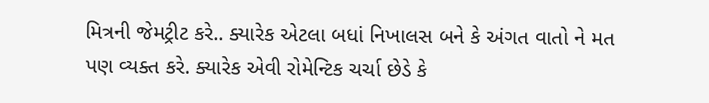મિત્રની જેમટ્રીટ કરે.. ક્યારેક એટલા બધાં નિખાલસ બને કે અંગત વાતો ને મત પણ વ્યક્ત કરે. ક્યારેક એવી રોમેન્ટિક ચર્ચા છેડે કે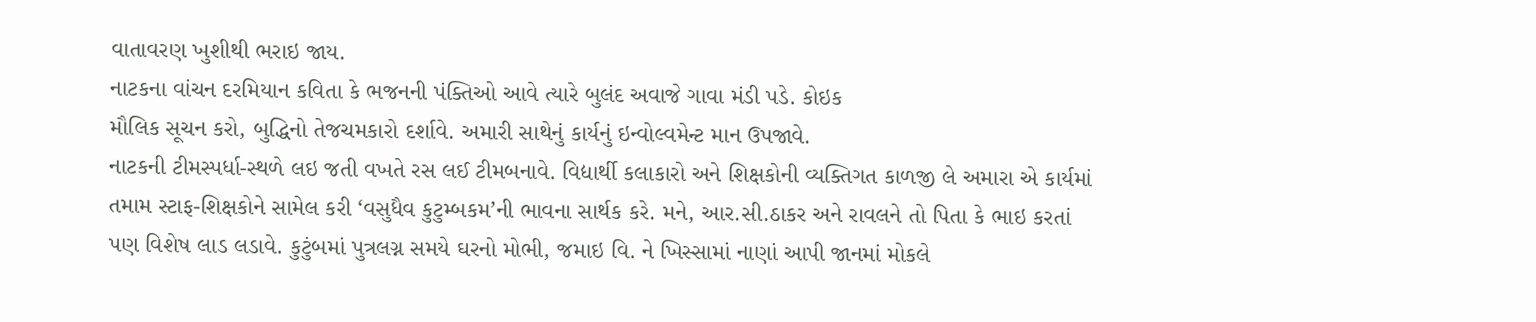વાતાવરણ ખુશીથી ભરાઇ જાય.
નાટકના વાંચન દરમિયાન કવિતા કે ભજનની પંક્તિઓ આવે ત્યારે બુલંદ અવાજે ગાવા મંડી પડે. કોઇક
મૌલિક સૂચન કરો, બુદ્ધિનો તેજચમકારો દર્શાવે. અમારી સાથેનું કાર્યનું ઇન્વોલ્વમેન્ટ માન ઉપજાવે.
નાટકની ટીમસ્પર્ધા-સ્થળે લઇ જતી વખતે રસ લઈ ટીમબનાવે. વિદ્યાર્થી કલાકારો અને શિક્ષકોની વ્યક્તિગત કાળજી લે અમારા એ કાર્યમાં તમામ સ્ટાફ-શિક્ષકોને સામેલ કરી ‘વસુધૈવ કુટુમ્બકમ’ની ભાવના સાર્થક કરે. મને, આર.સી.ઠાકર અને રાવલને તો પિતા કે ભાઇ કરતાં પણ વિશેષ લાડ લડાવે. કુટુંબમાં પુત્રલગ્ન સમયે ઘરનો મોભી, જમાઇ વિ. ને ખિસ્સામાં નાણાં આપી જાનમાં મોકલે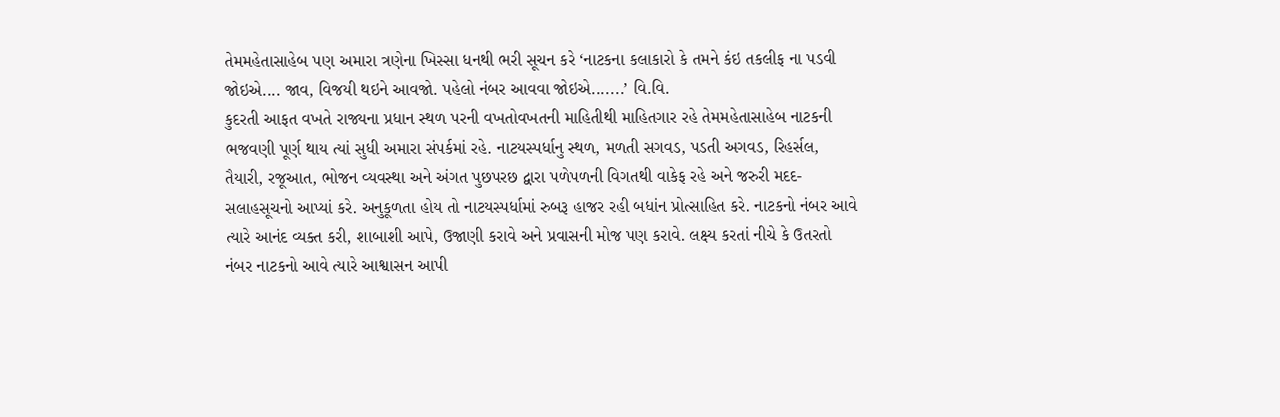તેમમહેતાસાહેબ પણ અમારા ત્રણેના ખિસ્સા ધનથી ભરી સૂચન કરે ‘નાટકના કલાકારો કે તમને કંઇ તકલીફ ના પડવી જોઇએ.... જાવ, વિજયી થઇને આવજો. પહેલો નંબર આવવા જોઇએ.......’ વિ.વિ.
કુદરતી આફત વખતે રાજ્યના પ્રધાન સ્થળ પરની વખતોવખતની માહિતીથી માહિતગાર રહે તેમમહેતાસાહેબ નાટકની ભજવણી પૂર્ણ થાય ત્યાં સુધી અમારા સંપર્કમાં રહે. નાટયસ્પર્ધાનુ સ્થળ, મળતી સગવડ, પડતી અગવડ, રિહર્સલ, તૈયારી, રજૂઆત, ભોજન વ્યવસ્થા અને અંગત પુછપરછ દ્વારા પળેપળની વિગતથી વાકેફ રહે અને જરુરી મદદ-સલાહસૂચનો આપ્યાં કરે. અનુકૂળતા હોય તો નાટયસ્પર્ધામાં રુબરૂ હાજર રહી બધાંન પ્રોત્સાહિત કરે. નાટકનો નંબર આવે ત્યારે આનંદ વ્યક્ત કરી, શાબાશી આપે, ઉજાણી કરાવે અને પ્રવાસની મોજ પણ કરાવે. લક્ષ્ય કરતાં નીચે કે ઉતરતો નંબર નાટકનો આવે ત્યારે આશ્વાસન આપી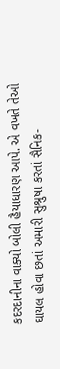કદરદાનીના વાક્યો બોલી હૈયાધારણ આપે. એ વખતે તેઓ ઘાયલ હોવા છતાં અમારી સુશ્રુષા કરતાં સૈનિક-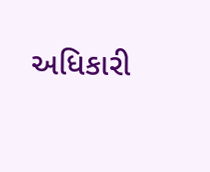અધિકારી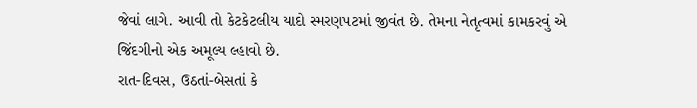જેવાં લાગે. આવી તો કેટકેટલીય યાદો સ્મરણપટમાં જીવંત છે. તેમના નેતૃત્વમાં કામકરવું એ જિંદગીનો એક અમૂલ્ય લ્હાવો છે.
રાત-દિવસ, ઉઠતાં-બેસતાં કે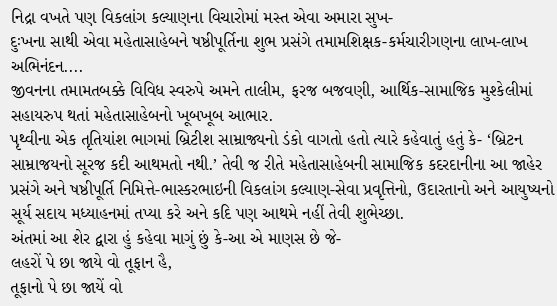નિદ્રા વખતે પણ વિકલાંગ કલ્યાણના વિચારોમાં મસ્ત એવા અમારા સુખ-
દુઃખના સાથી એવા મહેતાસાહેબને ષષ્ઠીપૂર્તિના શુભ પ્રસંગે તમામશિક્ષક-કર્મચારીગણના લાખ-લાખ
અભિનંદન....
જીવનના તમામતબક્કે વિવિધ સ્વરુપે અમને તાલીમ, ફરજ બજવણી, આર્થિક-સામાજિક મુશ્કેલીમાં
સહાયરુપ થતાં મહેતાસાહેબનો ખૂબખૂબ આભાર.
પૃથ્વીના એક તૃતિયાંશ ભાગમાં બ્રિટીશ સામ્રાજ્યનો ડંકો વાગતો હતો ત્યારે કહેવાતું હતું કે- ‘બ્રિટન સામ્રાજયનો સૂરજ કદી આથમતો નથી.’ તેવી જ રીતે મહેતાસાહેબની સામાજિક કદરદાનીના આ જાહેર પ્રસંગે અને ષષ્ઠીપૂર્તિ નિમિત્તે-ભાસ્કરભાઇની વિકલાંગ કલ્યાણ-સેવા પ્રવૃત્તિનો, ઉદારતાનો અને આયુષ્યનો
સૂર્ય સદાય મધ્યાહનમાં તપ્યા કરે અને કદિ પણ આથમે નહીં તેવી શુભેચ્છા.
અંતમાં આ શેર દ્વારા હું કહેવા માગું છું કે-આ એ માણસ છે જે-
લહરોં પે છા જાયે વો તૂફાન હૈ,
તૂફાનો પે છા જાયેં વો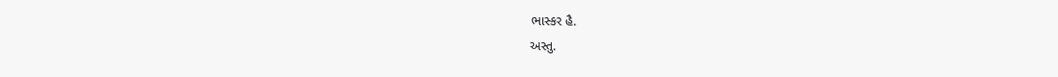ભાસ્કર હૈ.
અસ્તુ.